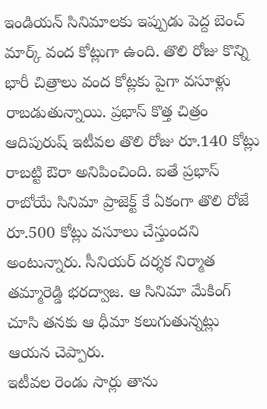ఇండియన్ సినిమాలకు ఇప్పుడు పెద్ద బెంచ్ మార్క్ వంద కోట్లుగా ఉంది. తొలి రోజు కొన్ని భారీ చిత్రాలు వంద కోట్లకు పైగా వసూళ్లు రాబడుతున్నాయి. ప్రభాస్ కొత్త చిత్రం ఆదిపురుష్ ఇటీవల తొలి రోజు రూ.140 కోట్లు రాబట్టి ఔరా అనిపించింది. ఐతే ప్రభాస్ రాబోయే సినిమా ప్రాజెక్ట్ కే ఏకంగా తొలి రోజే రూ.500 కోట్లు వసూలు చేస్తుందని అంటున్నారు. సీనియర్ దర్శక నిర్మాత తమ్మారెడ్డి భరద్వాజ. ఆ సినిమా మేకింగ్ చూసి తనకు ఆ ధీమా కలుగుతున్నట్లు ఆయన చెప్పారు.
ఇటీవల రెండు సార్లు తాను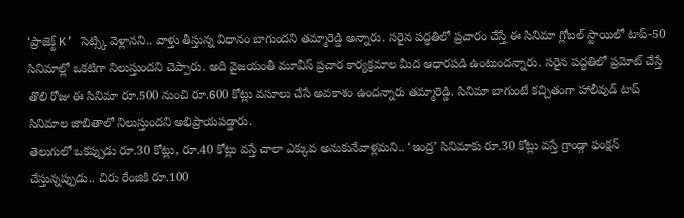‘ప్రాజెక్ట్ K’ సెట్స్కి వెళ్లానని.. వాళ్తు తీస్తున్న విధానం బాగుందని తమ్మారెడ్డి అన్నారు. సరైన పద్ధతిలో ప్రచారం చేస్తే ఈ సినిమా గ్లోబల్ స్టాయిలో టాప్-50 సినిమాల్లో ఒకటిగా నిలుస్తుందని చెప్పారు. అది వైజయంతీ మూవీస్ ప్రచార కార్యక్రమాల మీద ఆధారపడి ఉంటుందన్నారు. సరైన పద్ధతిలో ప్రమోట్ చేస్తే తొలి రోజు ఈ సినిమా రూ.500 నుంచి రూ.600 కోట్లు వసూలు చేసే అవకాశం ఉందన్నారు తమ్మారెడ్డి. సినిమా బాగుంటే కచ్చితంగా హాలీవుడ్ టాప్ సినిమాల జాబితాలో నిలుస్తుందని అభిప్రాయపడ్డారు.
తెలుగులో ఒకప్పుడు రూ.30 కోట్లు, రూ.40 కోట్లు వస్తే చాలా ఎక్కువ అనుకునేవాళ్లమని.. ‘ఇంద్ర’ సినిమాకు రూ.30 కోట్లు వస్తే గ్రాండ్గా ఫంక్షన్ చేస్తున్నప్పుడు.. చిరు రేంజికి రూ.100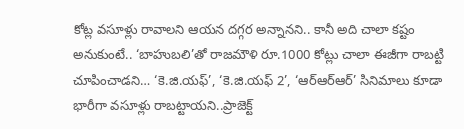కోట్ల వసూళ్లు రావాలని ఆయన దగ్గర అన్నానని.. కానీ అది చాలా కష్టం అనుకుంటే.. ‘బాహుబలి’తో రాజమౌళి రూ.1000 కోట్లు చాలా ఈజీగా రాబట్టి చూపించాడని… ‘కె.జి.యఫ్’, ‘కె.జి.యఫ్ 2’, ‘ఆర్ఆర్ఆర్’ సినిమాలు కూడా భారీగా వసూళ్లు రాబట్టాయని..ప్రాజెక్ట్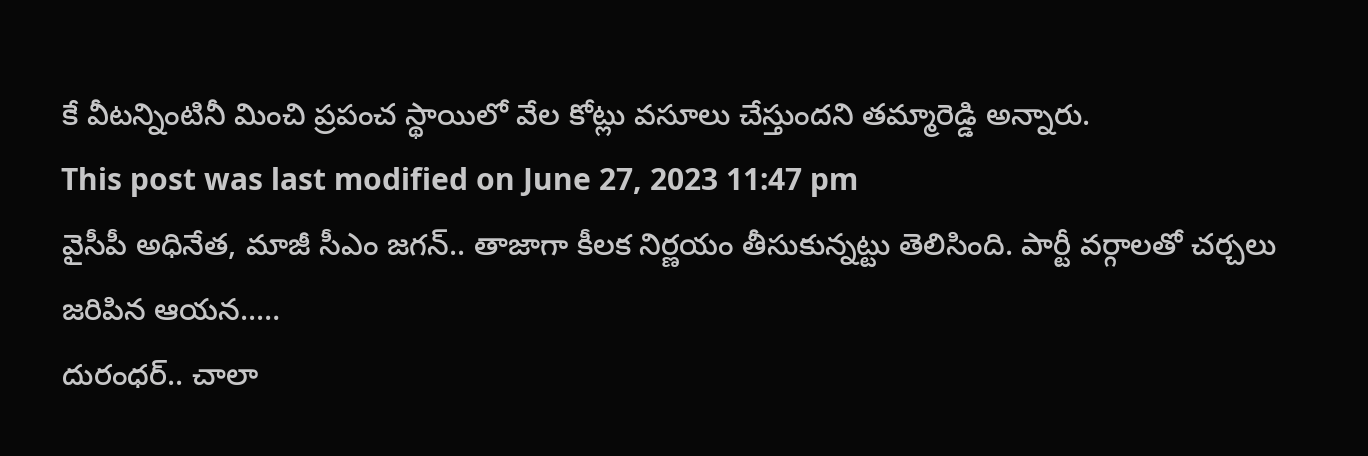కే వీటన్నింటినీ మించి ప్రపంచ స్థాయిలో వేల కోట్లు వసూలు చేస్తుందని తమ్మారెడ్డి అన్నారు.
This post was last modified on June 27, 2023 11:47 pm
వైసీపీ అధినేత, మాజీ సీఎం జగన్.. తాజాగా కీలక నిర్ణయం తీసుకున్నట్టు తెలిసింది. పార్టీ వర్గాలతో చర్చలు జరిపిన ఆయన..…
దురంధర్.. చాలా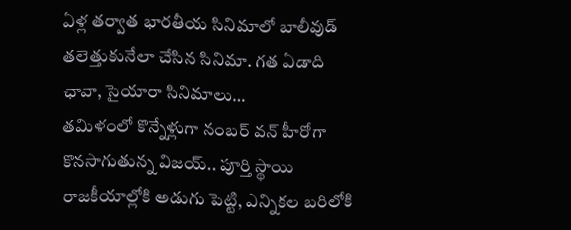ఏళ్ల తర్వాత భారతీయ సినిమాలో బాలీవుడ్ తలెత్తుకునేలా చేసిన సినిమా. గత ఏడాది ఛావా, సైయారా సినిమాలు…
తమిళంలో కొన్నేళ్లుగా నంబర్ వన్ హీరోగా కొనసాగుతున్న విజయ్.. పూర్తి స్థాయి రాజకీయాల్లోకి అడుగు పెట్టి, ఎన్నికల బరిలోకి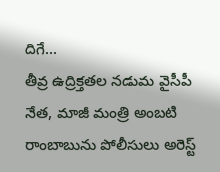దిగే…
తీవ్ర ఉద్రిక్తతల నడుమ వైసీపీ నేత, మాజీ మంత్రి అంబటి రాంబాబును పోలీసులు అరెస్ట్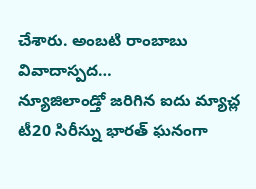చేశారు. అంబటి రాంబాబు వివాదాస్పద…
న్యూజిలాండ్తో జరిగిన ఐదు మ్యాచ్ల టీ20 సిరీస్ను భారత్ ఘనంగా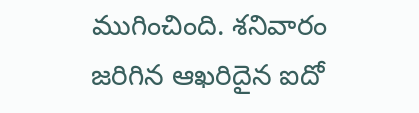ముగించింది. శనివారం జరిగిన ఆఖరిదైన ఐదో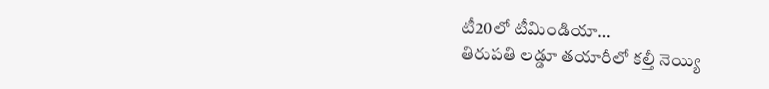టీ20లో టీమిండియా…
తిరుపతి లడ్డూ తయారీలో కల్తీ నెయ్యి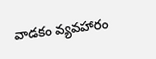వాడకం వ్యవహారం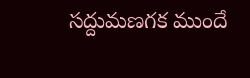సద్దుమణగక ముందే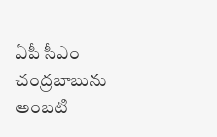ఏపీ సీఎం చంద్రబాబును అంబటి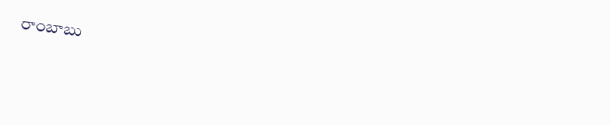రాంబాబు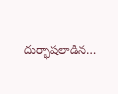దుర్భాషలాడిన…